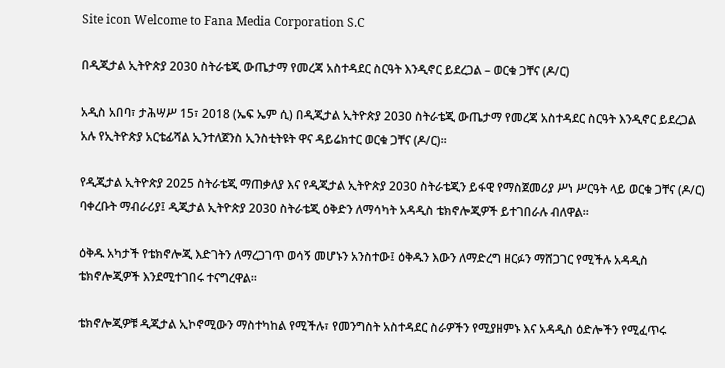Site icon Welcome to Fana Media Corporation S.C

በዲጂታል ኢትዮጵያ 2030 ስትራቴጂ ውጤታማ የመረጃ አስተዳደር ስርዓት እንዲኖር ይደረጋል – ወርቁ ጋቸና (ዶ/ር)

አዲስ አበባ፣ ታሕሣሥ 15፣ 2018 (ኤፍ ኤም ሲ) በዲጂታል ኢትዮጵያ 2030 ስትራቴጂ ውጤታማ የመረጃ አስተዳደር ስርዓት እንዲኖር ይደረጋል አሉ የኢትዮጵያ አርቴፊሻል ኢንተለጀንስ ኢንስቲትዩት ዋና ዳይሬክተር ወርቁ ጋቸና (ዶ/ር)፡፡

የዲጂታል ኢትዮጵያ 2025 ስትራቴጂ ማጠቃለያ እና የዲጂታል ኢትዮጵያ 2030 ስትራቴጂን ይፋዊ የማስጀመሪያ ሥነ ሥርዓት ላይ ወርቁ ጋቸና (ዶ/ር) ባቀረቡት ማብራሪያ፤ ዲጂታል ኢትዮጵያ 2030 ስትራቴጂ ዕቅድን ለማሳካት አዳዲስ ቴክኖሎጂዎች ይተገበራሉ ብለዋል።

ዕቅዱ አካታች የቴክኖሎጂ እድገትን ለማረጋገጥ ወሳኝ መሆኑን አንስተው፤ ዕቅዱን እውን ለማድረግ ዘርፉን ማሸጋገር የሚችሉ አዳዲስ ቴክኖሎጂዎች እንደሚተገበሩ ተናግረዋል።

ቴክኖሎጂዎቹ ዲጂታል ኢኮኖሚውን ማስተካከል የሚችሉ፣ የመንግስት አስተዳደር ስራዎችን የሚያዘምኑ እና አዳዲስ ዕድሎችን የሚፈጥሩ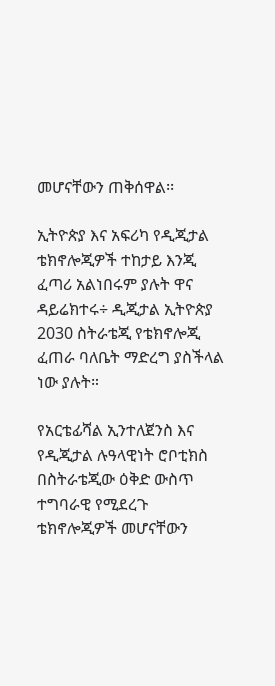መሆናቸውን ጠቅሰዋል፡፡

ኢትዮጵያ እና አፍሪካ የዲጂታል ቴክኖሎጂዎች ተከታይ እንጂ ፈጣሪ አልነበሩም ያሉት ዋና ዳይሬክተሩ÷ ዲጂታል ኢትዮጵያ 2030 ስትራቴጂ የቴክኖሎጂ ፈጠራ ባለቤት ማድረግ ያስችላል ነው ያሉት።

የአርቴፊሻል ኢንተለጀንስ እና የዲጂታል ሉዓላዊነት ሮቦቲክስ በስትራቴጂው ዕቅድ ውስጥ ተግባራዊ የሚደረጉ ቴክኖሎጂዎች መሆናቸውን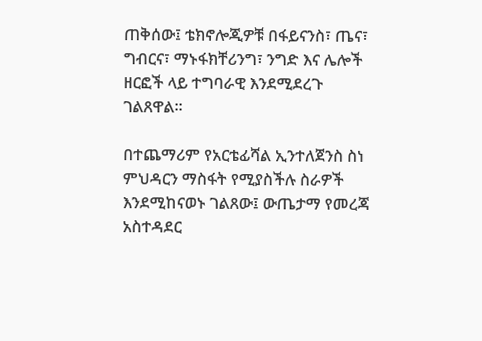ጠቅሰው፤ ቴክኖሎጂዎቹ በፋይናንስ፣ ጤና፣ ግብርና፣ ማኑፋክቸሪንግ፣ ንግድ እና ሌሎች ዘርፎች ላይ ተግባራዊ እንደሚደረጉ ገልጸዋል።

በተጨማሪም የአርቴፊሻል ኢንተለጀንስ ስነ ምህዳርን ማስፋት የሚያስችሉ ስራዎች እንደሚከናወኑ ገልጸው፤ ውጤታማ የመረጃ አስተዳደር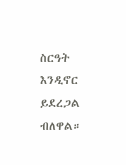ስርዓት እንዲኖር ይደረጋል ብለዋል።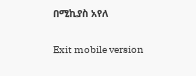በሚኪያስ አየለ

Exit mobile version